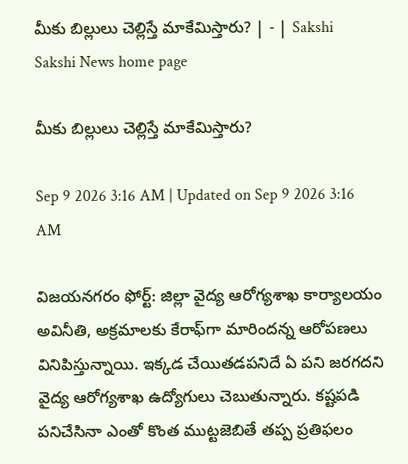మీకు బిల్లులు చెల్లిస్తే మాకేమిస్తారు? | - | Sakshi
Sakshi News home page

మీకు బిల్లులు చెల్లిస్తే మాకేమిస్తారు?

Sep 9 2026 3:16 AM | Updated on Sep 9 2026 3:16 AM

విజయనగరం ఫోర్ట్‌: జిల్లా వైద్య ఆరోగ్యశాఖ కార్యాలయం అవినీతి, అక్రమాలకు కేరాఫ్‌గా మారిందన్న ఆరోపణలు వినిపిస్తున్నాయి. ఇక్కడ చేయితడపనిదే ఏ పని జరగదని వైద్య ఆరోగ్యశాఖ ఉద్యోగులు చెబుతున్నారు. కష్టపడి పనిచేసినా ఎంతో కొంత ముట్టజెబితే తప్ప ప్రతిఫలం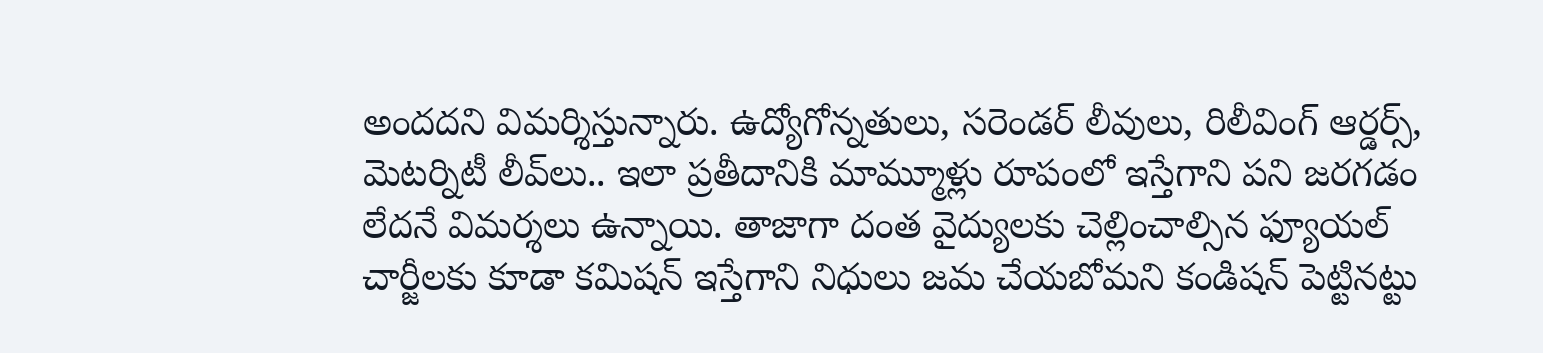అందదని విమర్శిస్తున్నారు. ఉద్యోగోన్నతులు, సరెండర్‌ లీవులు, రిలీవింగ్‌ ఆర్డర్స్‌, మెటర్నిటీ లీవ్‌లు.. ఇలా ప్రతీదానికి మామ్మూళ్లు రూపంలో ఇస్తేగాని పని జరగడం లేదనే విమర్శలు ఉన్నాయి. తాజాగా దంత వైద్యులకు చెల్లించాల్సిన ఫ్యూయల్‌ చార్జీలకు కూడా కమిషన్‌ ఇస్తేగాని నిధులు జమ చేయబోమని కండిషన్‌ పెట్టినట్టు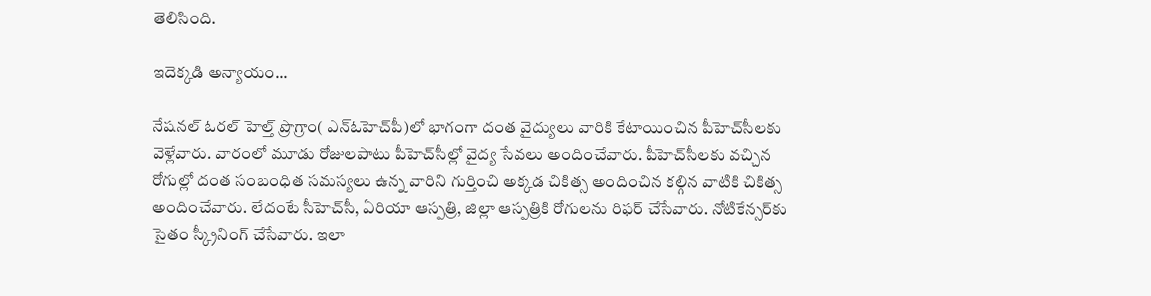తెలిసింది.

ఇదెక్కడి అన్యాయం...

నేషనల్‌ ఓరల్‌ హెల్త్‌ ప్రొగ్రాం( ఎన్‌ఓహెచ్‌పీ)లో భాగంగా దంత వైద్యులు వారికి కేటాయించిన పీహెచ్‌సీలకు వెళ్లేవారు. వారంలో మూడు రోజులపాటు పీహెచ్‌సీల్లో వైద్య సేవలు అందించేవారు. పీహెచ్‌సీలకు వచ్చిన రోగుల్లో దంత సంబంధిత సమస్యలు ఉన్న వారిని గుర్తించి అక్కడ చికిత్స అందించిన కల్గిన వాటికి చికిత్స అందించేవారు. లేదంటే సీహెచ్‌సీ, ఏరియా ఆస్పత్రి, జిల్లా ఆస్పత్రికి రోగులను రిఫర్‌ చేసేవారు. నోటికేన్సర్‌కు సైతం స్క్రీనింగ్‌ చేసేవారు. ఇలా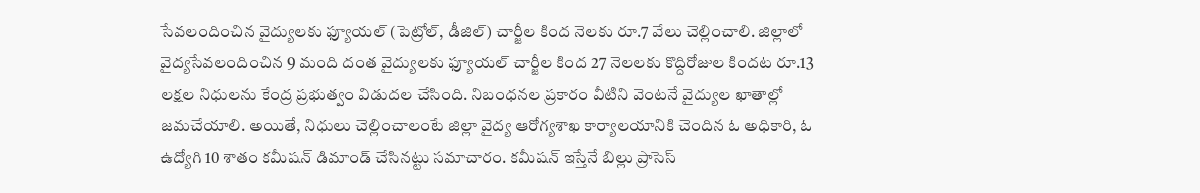సేవలందించిన వైద్యులకు ఫ్యూయల్‌ (పెట్రోల్‌, డీజిల్‌) చార్జీల కింద నెలకు రూ.7 వేలు చెల్లించాలి. జిల్లాలో వైద్యసేవలందించిన 9 మంది దంత వైద్యులకు ఫ్యూయల్‌ చార్జీల కింద 27 నెలలకు కొద్దిరోజుల కిందట రూ.13 లక్షల నిధులను కేంద్ర ప్రభుత్వం విడుదల చేసింది. నిబంధనల ప్రకారం వీటిని వెంటనే వైద్యుల ఖాతాల్లో జమచేయాలి. అయితే, నిధులు చెల్లించాలంటే జిల్లా వైద్య ఆరోగ్యశాఖ కార్యాలయానికి చెందిన ఓ అధికారి, ఓ ఉద్యోగి 10 శాతం కమీషన్‌ డిమాండ్‌ చేసినట్టు సమాచారం. కమీషన్‌ ఇస్తేనే బిల్లు ప్రాసెస్‌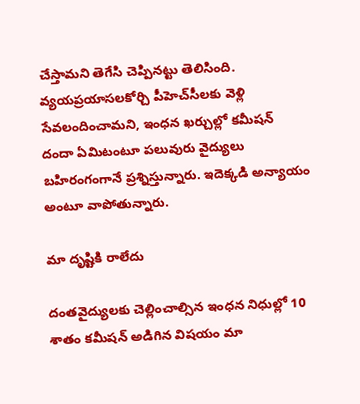చేస్తామని తెగేసి చెప్పినట్టు తెలిసింది. వ్యయప్రయాసలకోర్చి పీహెచ్‌సీలకు వెళ్లి సేవలందించామని, ఇంధన ఖర్చుల్లో కమీషన్‌ దందా ఏమిటంటూ పలువురు వైద్యులు బహిరంగంగానే ప్రశ్నిస్తున్నారు. ఇదెక్కడి అన్యాయం అంటూ వాపోతున్నారు.

మా దృష్టికి రాలేదు

దంతవైద్యులకు చెల్లించాల్సిన ఇంధన నిధుల్లో 10 శాతం కమీషన్‌ అడిగిన విషయం మా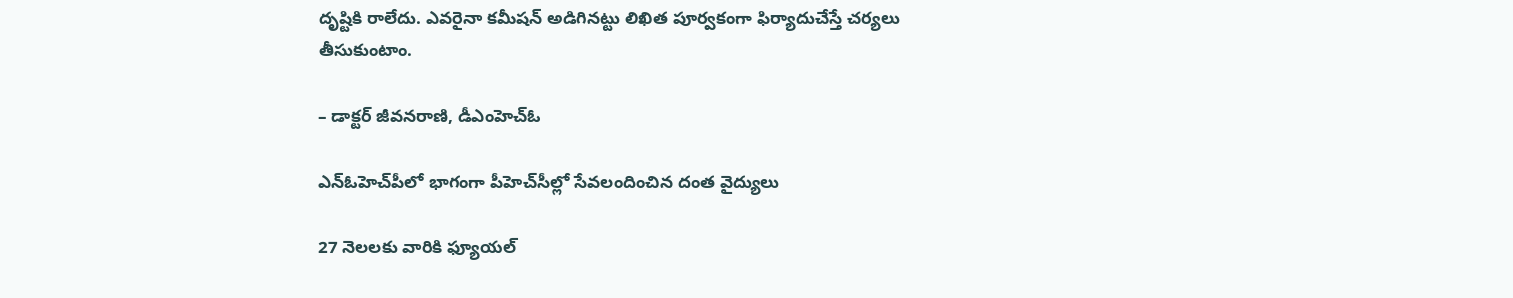దృష్టికి రాలేదు. ఎవరైనా కమీషన్‌ అడిగినట్టు లిఖిత పూర్వకంగా ఫిర్యాదుచేస్తే చర్యలు తీసుకుంటాం.

– డాక్టర్‌ జీవనరాణి, డీఎంహెచ్‌ఓ

ఎన్‌ఓహెచ్‌పీలో భాగంగా పీహెచ్‌సీల్లో సేవలందించిన దంత వైద్యులు

27 నెలలకు వారికి ఫ్యూయల్‌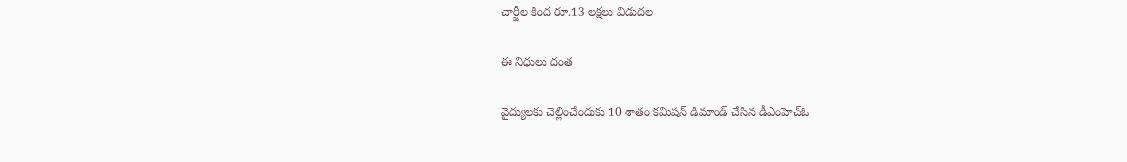చార్జీల కింద రూ.13 లక్షలు విడుదల

ఈ నిధులు దంత

వైద్యులకు చెల్లించేందుకు 10 శాతం కమిషన్‌ డిమాండ్‌ చేసిన డీఎంహెచ్‌ఓ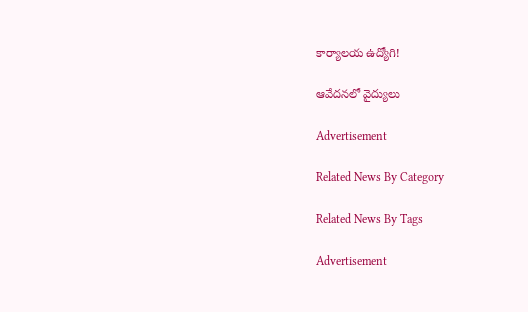కార్యాలయ ఉద్యోగి!

ఆవేదనలో వైద్యులు

Advertisement

Related News By Category

Related News By Tags

Advertisement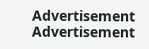Advertisement
Advertisement